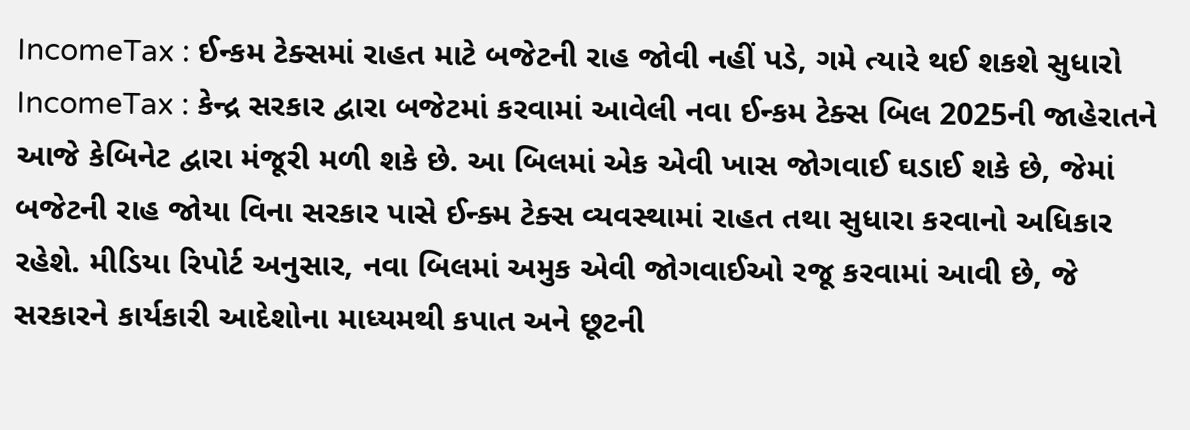IncomeTax : ઈન્કમ ટેક્સમાં રાહત માટે બજેટની રાહ જોવી નહીં પડે, ગમે ત્યારે થઈ શકશે સુધારો
IncomeTax : કેન્દ્ર સરકાર દ્વારા બજેટમાં કરવામાં આવેલી નવા ઈન્કમ ટેક્સ બિલ 2025ની જાહેરાતને આજે કેબિનેટ દ્વારા મંજૂરી મળી શકે છે. આ બિલમાં એક એવી ખાસ જોગવાઈ ઘડાઈ શકે છે, જેમાં બજેટની રાહ જોયા વિના સરકાર પાસે ઈન્ક્મ ટેક્સ વ્યવસ્થામાં રાહત તથા સુધારા કરવાનો અધિકાર રહેશે. મીડિયા રિપોર્ટ અનુસાર, નવા બિલમાં અમુક એવી જોગવાઈઓ રજૂ કરવામાં આવી છે, જે સરકારને કાર્યકારી આદેશોના માધ્યમથી કપાત અને છૂટની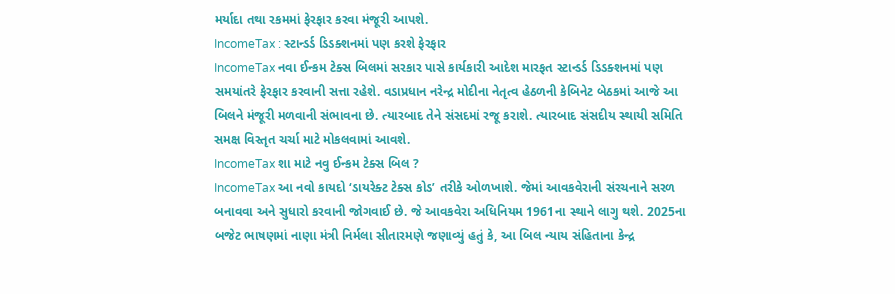મર્યાદા તથા રકમમાં ફેરફાર કરવા મંજૂરી આપશે.
IncomeTax : સ્ટાન્ડર્ડ ડિડક્શનમાં પણ કરશે ફેરફાર
IncomeTax નવા ઈન્કમ ટેક્સ બિલમાં સરકાર પાસે કાર્યકારી આદેશ મારફત સ્ટાન્ડર્ડ ડિડક્શનમાં પણ સમયાંતરે ફેરફાર કરવાની સત્તા રહેશે. વડાપ્રધાન નરેન્દ્ર મોદીના નેતૃત્વ હેઠળની કેબિનેટ બેઠકમાં આજે આ બિલને મંજૂરી મળવાની સંભાવના છે. ત્યારબાદ તેને સંસદમાં રજૂ કરાશે. ત્યારબાદ સંસદીય સ્થાયી સમિતિ સમક્ષ વિસ્તૃત ચર્ચા માટે મોકલવામાં આવશે.
IncomeTax શા માટે નવુ ઈન્કમ ટેક્સ બિલ ?
IncomeTax આ નવો કાયદો ‘ડાયરેક્ટ ટેક્સ કોડ’ તરીકે ઓળખાશે. જેમાં આવકવેરાની સંરચનાને સરળ બનાવવા અને સુધારો કરવાની જોગવાઈ છે. જે આવકવેરા અધિનિયમ 1961ના સ્થાને લાગુ થશે. 2025ના બજેટ ભાષણમાં નાણા મંત્રી નિર્મલા સીતારમણે જણાવ્યું હતું કે, આ બિલ ન્યાય સંહિતાના કેન્દ્ર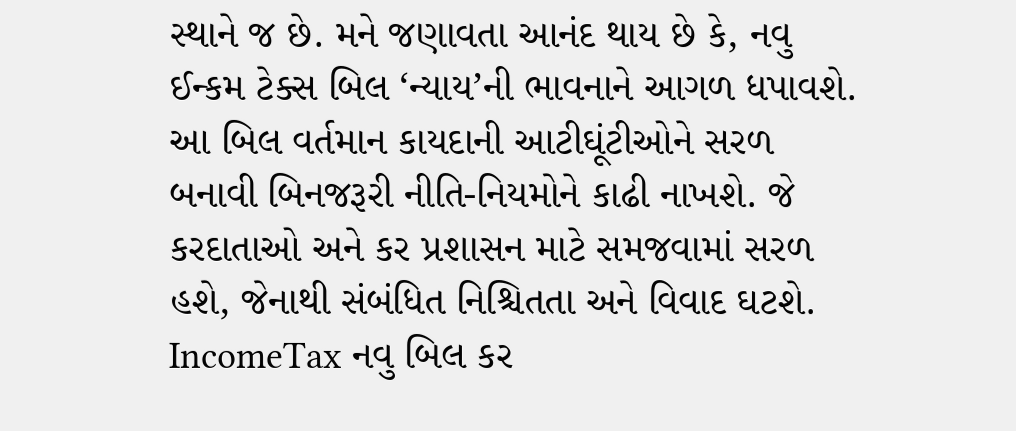સ્થાને જ છે. મને જણાવતા આનંદ થાય છે કે, નવુ ઈન્કમ ટેક્સ બિલ ‘ન્યાય’ની ભાવનાને આગળ ધપાવશે. આ બિલ વર્તમાન કાયદાની આટીઘૂંટીઓને સરળ બનાવી બિનજરૂરી નીતિ-નિયમોને કાઢી નાખશે. જે કરદાતાઓ અને કર પ્રશાસન માટે સમજવામાં સરળ હશે, જેનાથી સંબંધિત નિશ્ચિતતા અને વિવાદ ઘટશે.
IncomeTax નવુ બિલ કર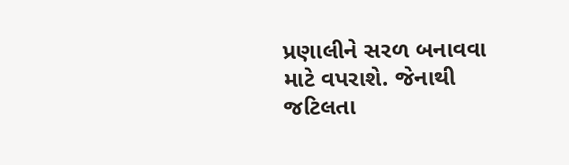પ્રણાલીને સરળ બનાવવા માટે વપરાશે. જેનાથી જટિલતા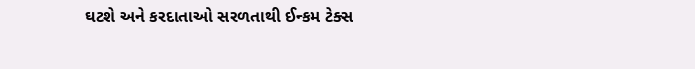ઘટશે અને કરદાતાઓ સરળતાથી ઈન્કમ ટેક્સ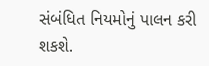સંબંધિત નિયમોનું પાલન કરી શકશે.